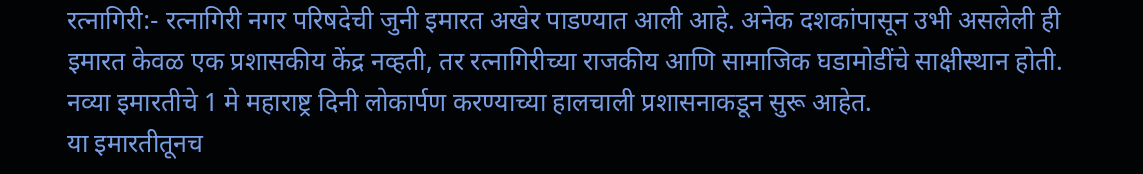रत्नागिरी:- रत्नागिरी नगर परिषदेची जुनी इमारत अखेर पाडण्यात आली आहे. अनेक दशकांपासून उभी असलेली ही इमारत केवळ एक प्रशासकीय केंद्र नव्हती, तर रत्नागिरीच्या राजकीय आणि सामाजिक घडामोडींचे साक्षीस्थान होती. नव्या इमारतीचे 1 मे महाराष्ट्र दिनी लोकार्पण करण्याच्या हालचाली प्रशासनाकडून सुरू आहेत.
या इमारतीतूनच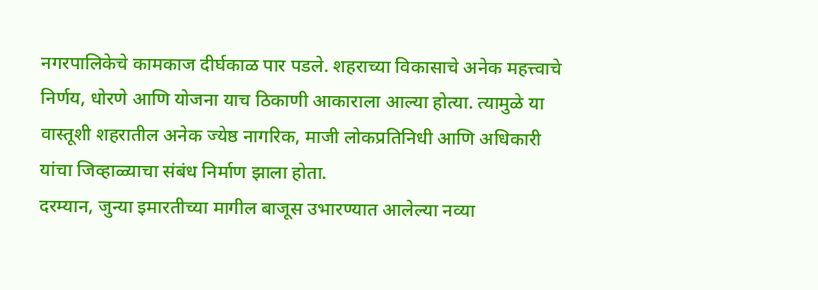नगरपालिकेचे कामकाज दीर्घकाळ पार पडले. शहराच्या विकासाचे अनेक महत्त्वाचे निर्णय, धोरणे आणि योजना याच ठिकाणी आकाराला आल्या होत्या. त्यामुळे या वास्तूशी शहरातील अनेक ज्येष्ठ नागरिक, माजी लोकप्रतिनिधी आणि अधिकारी यांचा जिव्हाळ्याचा संबंध निर्माण झाला होता.
दरम्यान, जुन्या इमारतीच्या मागील बाजूस उभारण्यात आलेल्या नव्या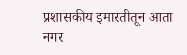प्रशासकीय इमारतीतून आता नगर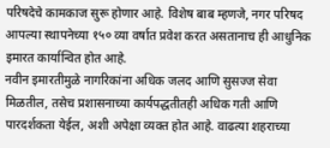परिषदेचे कामकाज सुरू होणार आहे. विशेष बाब म्हणजे, नगर परिषद आपल्या स्थापनेच्या १५० व्या वर्षात प्रवेश करत असतानाच ही आधुनिक इमारत कार्यान्वित होत आहे.
नवीन इमारतीमुळे नागरिकांना अधिक जलद आणि सुसज्ज सेवा मिळतील, तसेच प्रशासनाच्या कार्यपद्धतीतही अधिक गती आणि पारदर्शकता येईल, अशी अपेक्षा व्यक्त होत आहे. वाढत्या शहराच्या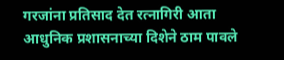गरजांना प्रतिसाद देत रत्नागिरी आता आधुनिक प्रशासनाच्या दिशेने ठाम पावले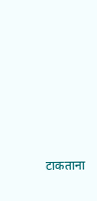टाकताना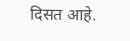दिसत आहे.